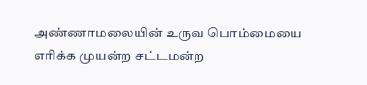அண்ணாமலையின் உருவ பொம்மையை எரிக்க முயன்ற சட்டமன்ற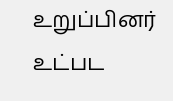உறுப்பினர் உட்பட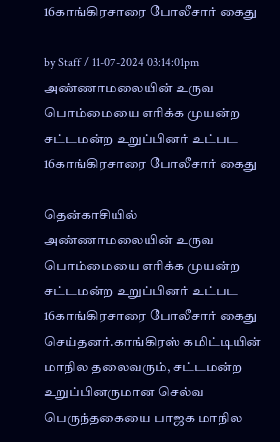16காங்கிரசாரை போலீசார் கைது

by Staff / 11-07-2024 03:14:01pm
அண்ணாமலையின் உருவ பொம்மையை எரிக்க முயன்ற சட்டமன்ற உறுப்பினர் உட்பட 16காங்கிரசாரை போலீசார் கைது

தென்காசியில் அண்ணாமலையின் உருவ பொம்மையை எரிக்க முயன்ற சட்டமன்ற உறுப்பினர் உட்பட 16காங்கிரசாரை போலீசார் கைது செய்தனர்.காங்கிரஸ் கமிட்டியின் மாநில தலைவரும், சட்டமன்ற உறுப்பினருமான செல்வ பெருந்தகையை பாஜக மாநில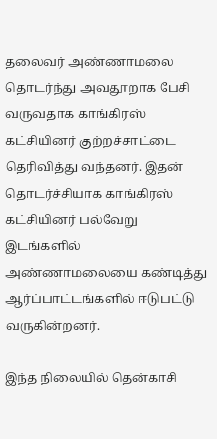தலைவர் அண்ணாமலை தொடர்ந்து அவதூறாக பேசி வருவதாக காங்கிரஸ் கட்சியினர் குற்றச்சாட்டை தெரிவித்து வந்தனர். இதன் தொடர்ச்சியாக காங்கிரஸ் கட்சியினர் பல்வேறு இடங்களில் அண்ணாமலையை கண்டித்து ஆர்ப்பாட்டங்களில் ஈடுபட்டு வருகின்றனர்.

இந்த நிலையில் தென்காசி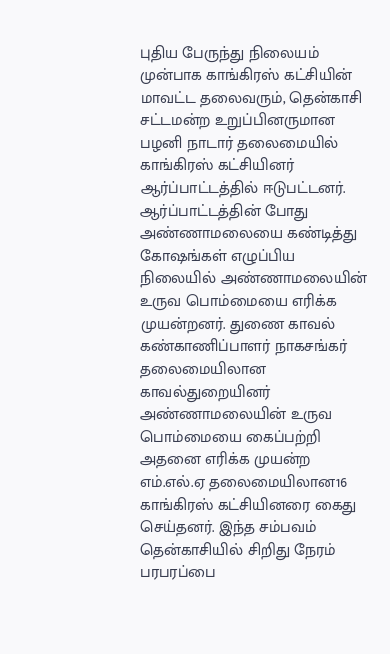புதிய பேருந்து நிலையம் முன்பாக காங்கிரஸ் கட்சியின் மாவட்ட தலைவரும், தென்காசி சட்டமன்ற உறுப்பினருமான பழனி நாடார் தலைமையில் காங்கிரஸ் கட்சியினர் ஆர்ப்பாட்டத்தில் ஈடுபட்டனர். ஆர்ப்பாட்டத்தின் போது அண்ணாமலையை கண்டித்து கோஷங்கள் எழுப்பிய நிலையில் அண்ணாமலையின் உருவ பொம்மையை எரிக்க முயன்றனர். துணை காவல் கண்காணிப்பாளர் நாகசங்கர் தலைமையிலான காவல்துறையினர் அண்ணாமலையின் உருவ பொம்மையை கைப்பற்றி அதனை எரிக்க முயன்ற எம்.எல்.ஏ தலைமையிலான16 காங்கிரஸ் கட்சியினரை கைது செய்தனர். இந்த சம்பவம் தென்காசியில் சிறிது நேரம் பரபரப்பை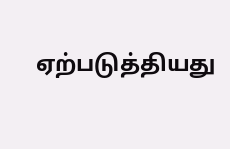ஏற்படுத்தியது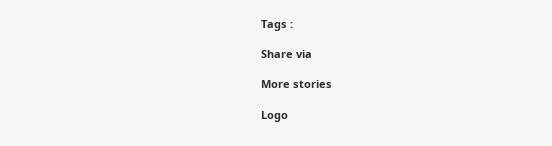Tags :

Share via

More stories

Logo